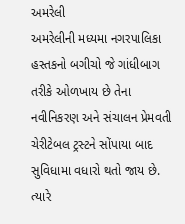અમરેલી
અમરેલીની મધ્યમા નગરપાલિકા હસ્તકનો બગીચો જે ગાંધીબાગ તરીકે ઓળખાય છે તેના નવીનિકરણ અને સંચાલન પ્રેમવતી ચેરીટેબલ ટ્રસ્ટને સોંપાયા બાદ સુવિધામા વધારો થતો જાય છે. ત્યારે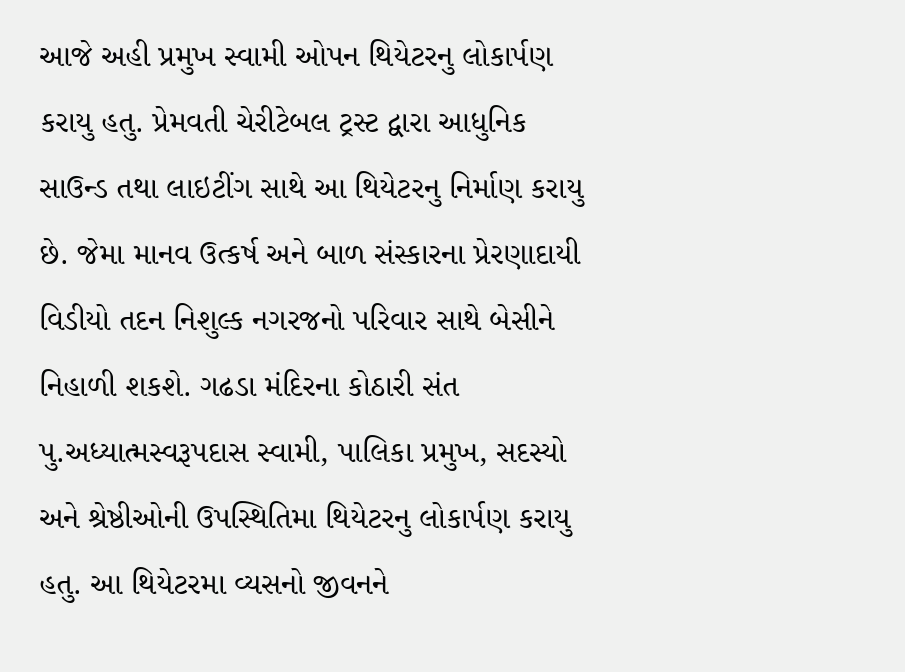આજે અહી પ્રમુખ સ્વામી ઓપન થિયેટરનુ લોકાર્પણ કરાયુ હતુ. પ્રેમવતી ચેરીટેબલ ટ્રસ્ટ દ્વારા આધુનિક સાઉન્ડ તથા લાઇટીંગ સાથે આ થિયેટરનુ નિર્માણ કરાયુ છે. જેમા માનવ ઉત્કર્ષ અને બાળ સંસ્કારના પ્રેરણાદાયી વિડીયો તદન નિશુલ્ક નગરજનો પરિવાર સાથે બેસીને નિહાળી શકશે. ગઢડા મંદિરના કોઠારી સંત પુ.અધ્યાત્મસ્વરૂપદાસ સ્વામી, પાલિકા પ્રમુખ, સદસ્યો અને શ્રેષ્ઠીઓની ઉપસ્થિતિમા થિયેટરનુ લોકાર્પણ કરાયુ હતુ. આ થિયેટરમા વ્યસનો જીવનને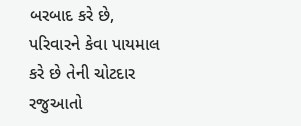બરબાદ કરે છે, પરિવારને કેવા પાયમાલ કરે છે તેની ચોટદાર રજુઆતો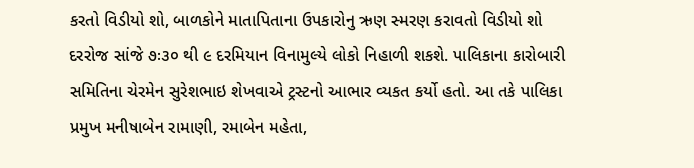કરતો વિડીયો શો, બાળકોને માતાપિતાના ઉપકારોનુ ઋણ સ્મરણ કરાવતો વિડીયો શો દરરોજ સાંજે ૭ઃ૩૦ થી ૯ દરમિયાન વિનામુલ્યે લોકો નિહાળી શકશે. પાલિકાના કારોબારી સમિતિના ચેરમેન સુરેશભાઇ શેખવાએ ટ્રસ્ટનો આભાર વ્યકત કર્યો હતો. આ તકે પાલિકા પ્રમુખ મનીષાબેન રામાણી, રમાબેન મહેતા,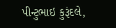પીન્ટુભાઇ કુરૂંદલે,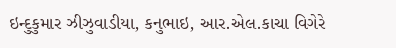ઇન્દુકુમાર ઝીઝુવાડીયા, કનુભાઇ, આર.એલ.કાચા વિગેરે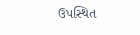ઉપસ્થિત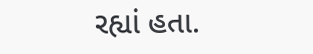રહ્યાં હતા.